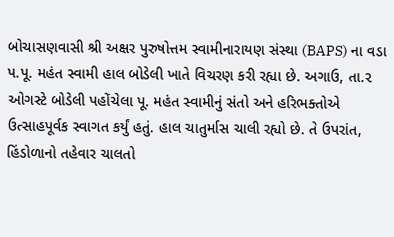બોચાસણવાસી શ્રી અક્ષર પુરુષોત્તમ સ્વામીનારાયણ સંસ્થા (BAPS) ના વડા પ.પૂ. મહંત સ્વામી હાલ બોડેલી ખાતે વિચરણ કરી રહ્યા છે. અગાઉ, તા.૨ ઓગસ્ટે બોડેલી પહોંચેલા પૂ. મહંત સ્વામીનું સંતો અને હરિભક્તોએ ઉત્સાહપૂર્વક સ્વાગત કર્યું હતું. હાલ ચાતુર્માસ ચાલી રહ્યો છે. તે ઉપરાંત, હિંડોળાનો તહેવાર ચાલતો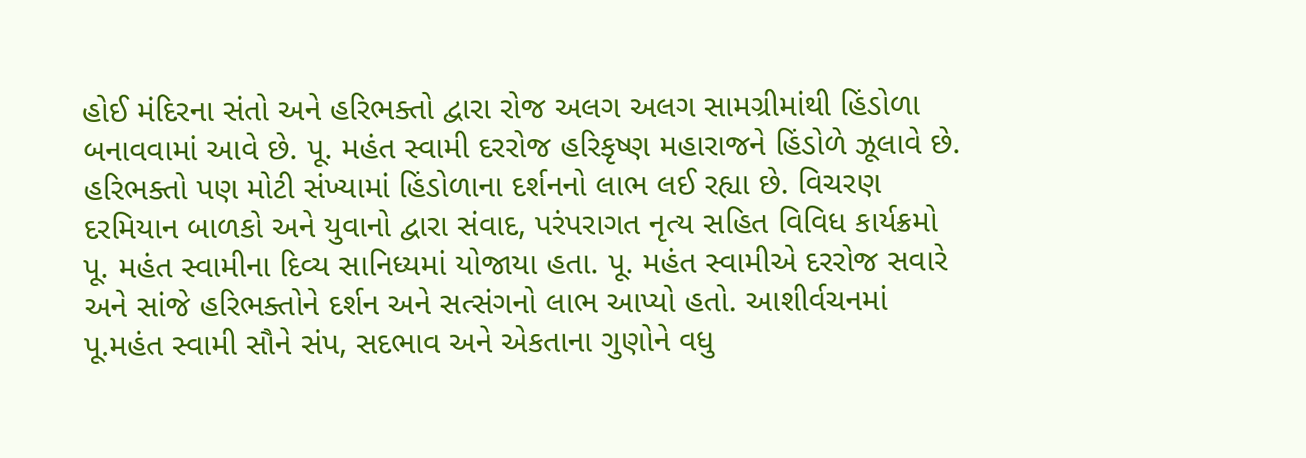હોઈ મંદિરના સંતો અને હરિભક્તો દ્વારા રોજ અલગ અલગ સામગ્રીમાંથી હિંડોળા બનાવવામાં આવે છે. પૂ. મહંત સ્વામી દરરોજ હરિકૃષ્ણ મહારાજને હિંડોળે ઝૂલાવે છે. હરિભક્તો પણ મોટી સંખ્યામાં હિંડોળાના દર્શનનો લાભ લઈ રહ્યા છે. વિચરણ દરમિયાન બાળકો અને યુવાનો દ્વારા સંવાદ, પરંપરાગત નૃત્ય સહિત વિવિધ કાર્યક્રમો પૂ. મહંત સ્વામીના દિવ્ય સાનિધ્યમાં યોજાયા હતા. પૂ. મહંત સ્વામીએ દરરોજ સવારે અને સાંજે હરિભક્તોને દર્શન અને સત્સંગનો લાભ આપ્યો હતો. આશીર્વચનમાં પૂ.મહંત સ્વામી સૌને સંપ, સદભાવ અને એકતાના ગુણોને વધુ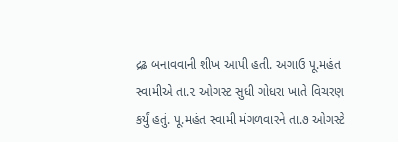દ્રઢ બનાવવાની શીખ આપી હતી. અગાઉ પૂ.મહંત સ્વામીએ તા.૨ ઓગસ્ટ સુધી ગોધરા ખાતે વિચરણ કર્યું હતું. પૂ.મહંત સ્વામી મંગળવારને તા.૭ ઓગસ્ટે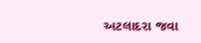અટલાદરા જવા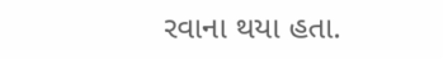રવાના થયા હતા.